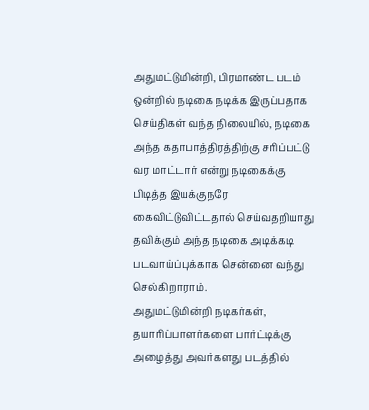அதுமட்டுமின்றி, பிரமாண்ட படம் ஒன்றில் நடிகை நடிக்க இருப்பதாக செய்திகள் வந்த நிலையில், நடிகை அந்த கதாபாத்திரத்திற்கு சரிப்பட்டு வர மாட்டார் என்று நடிகைக்கு பிடித்த இயக்குநரே கைவிட்டுவிட்டதால் செய்வதறியாது தவிக்கும் அந்த நடிகை அடிக்கடி படவாய்ப்புக்காக சென்னை வந்து செல்கிறாராம்.
அதுமட்டுமின்றி நடிகர்கள், தயாரிப்பாளர்களை பார்ட்டிக்கு அழைத்து அவர்களது படத்தில்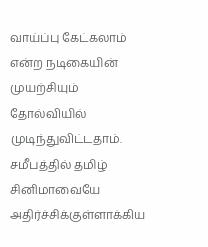வாய்ப்பு கேட்கலாம் என்ற நடிகையின் முயற்சியும் தோல்வியில் முடிந்துவிட்டதாம். சமீபத்தில் தமிழ் சினிமாவையே அதிர்ச்சிக்குள்ளாக்கிய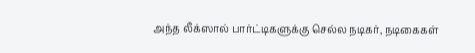அந்த லீக்ஸால் பார்ட்டிகளுக்கு செல்ல நடிகர், நடிகைகள்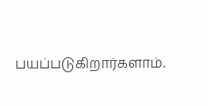பயப்படுகிறார்களாம்.